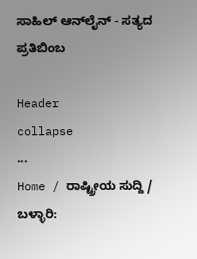ಸಾಹಿಲ್ ಆನ್‌ಲೈನ್ - ಸತ್ಯದ ಪ್ರತಿಬಿಂಬ

Header
collapse
...
Home / ರಾಷ್ಟ್ರೀಯ ಸುದ್ದಿ / ಬಳ್ಳಾರಿ: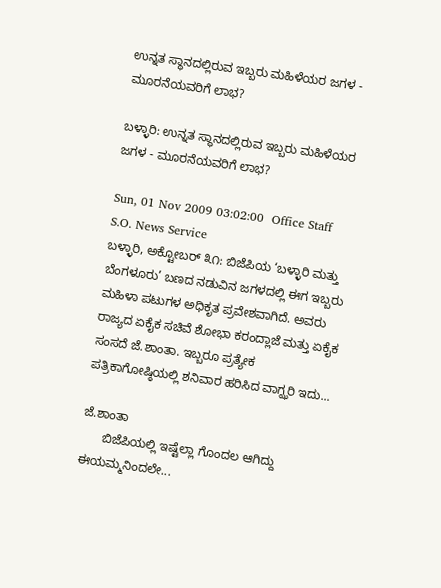ಉನ್ನತ ಸ್ಥಾನದಲ್ಲಿರುವ ಇಬ್ಬರು ಮಹಿಳೆಯರ ಜಗಳ - ಮೂರನೆಯವರಿಗೆ ಲಾಭ?

ಬಳ್ಳಾರಿ: ಉನ್ನತ ಸ್ಥಾನದಲ್ಲಿರುವ ಇಬ್ಬರು ಮಹಿಳೆಯರ ಜಗಳ - ಮೂರನೆಯವರಿಗೆ ಲಾಭ?

Sun, 01 Nov 2009 03:02:00  Office Staff   S.O. News Service
ಬಳ್ಳಾರಿ, ಅಕ್ಟೋಬರ್ ೩೧: ಬಿಜೆಪಿಯ ‘ಬಳ್ಳಾರಿ ಮತ್ತು ಬೆಂಗಳೂರು’ ಬಣದ ನಡುವಿನ ಜಗಳದಲ್ಲಿ ಈಗ ಇಬ್ಬರು ಮಹಿಳಾ ಪಟುಗಳ ಅಧಿಕೃತ ಪ್ರವೇಶವಾಗಿದೆ. ಅವರು ರಾಜ್ಯದ ಏಕೈಕ ಸಚಿವೆ ಶೋಭಾ ಕರಂದ್ಲಾಜೆ ಮತ್ತು ಏಕೈಕ ಸಂಸದೆ ಜೆ.ಶಾಂತಾ. ಇಬ್ಬರೂ ಪ್ರತ್ಯೇಕ ಪತ್ರಿಕಾಗೋಷ್ಠಿಯಲ್ಲಿ ಶನಿವಾರ ಹರಿಸಿದ ವಾಗ್ಝರಿ ಇದು...

ಜೆ.ಶಾಂತಾ
      ಬಿಜೆಪಿಯಲ್ಲಿ ಇಷ್ಟೆಲ್ಲಾ ಗೊಂದಲ ಆಗಿದ್ದು ಈಯಮ್ಮನಿಂದಲೇ...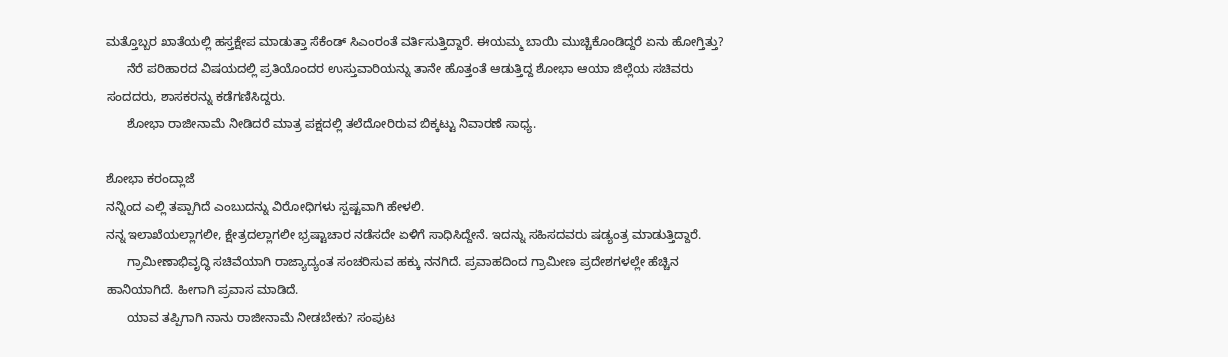ಮತ್ತೊಬ್ಬರ ಖಾತೆಯಲ್ಲಿ ಹಸ್ತಕ್ಷೇಪ ಮಾಡುತ್ತಾ ಸೆಕೆಂಡ್ ಸಿ‌ಎಂರಂತೆ ವರ್ತಿಸುತ್ತಿದ್ದಾರೆ. ಈಯಮ್ಮ ಬಾಯಿ ಮುಚ್ಚಿಕೊಂಡಿದ್ದರೆ ಏನು ಹೋಗ್ತಿತ್ತು?
      ನೆರೆ ಪರಿಹಾರದ ವಿಷಯದಲ್ಲಿ ಪ್ರತಿಯೊಂದರ ಉಸ್ತುವಾರಿಯನ್ನು ತಾನೇ ಹೊತ್ತಂತೆ ಆಡುತ್ತಿದ್ದ ಶೋಭಾ ಆಯಾ ಜಿಲ್ಲೆಯ ಸಚಿವರು ಸಂದದರು, ಶಾಸಕರನ್ನು ಕಡೆಗಣಿಸಿದ್ದರು.
      ಶೋಭಾ ರಾಜೀನಾಮೆ ನೀಡಿದರೆ ಮಾತ್ರ ಪಕ್ಷದಲ್ಲಿ ತಲೆದೋರಿರುವ ಬಿಕ್ಕಟ್ಟು ನಿವಾರಣೆ ಸಾಧ್ಯ.

ಶೋಭಾ ಕರಂದ್ಲಾಜೆ
ನನ್ನಿಂದ ಎಲ್ಲಿ ತಪ್ಪಾಗಿದೆ ಎಂಬುದನ್ನು ವಿರೋಧಿಗಳು ಸ್ಪಷ್ಟವಾಗಿ ಹೇಳಲಿ.
ನನ್ನ ಇಲಾಖೆಯಲ್ಲಾಗಲೀ, ಕ್ಷೇತ್ರದಲ್ಲಾಗಲೀ ಭ್ರಷ್ಟಾಚಾರ ನಡೆಸದೇ ಏಳಿಗೆ ಸಾಧಿಸಿದ್ದೇನೆ. ಇದನ್ನು ಸಹಿಸದವರು ಷಡ್ಯಂತ್ರ ಮಾಡುತ್ತಿದ್ದಾರೆ.
      ಗ್ರಾಮೀಣಾಭಿವೃದ್ಧಿ ಸಚಿವೆಯಾಗಿ ರಾಜ್ಯಾದ್ಯಂತ ಸಂಚರಿಸುವ ಹಕ್ಕು ನನಗಿದೆ. ಪ್ರವಾಹದಿಂದ ಗ್ರಾಮೀಣ ಪ್ರದೇಶಗಳಲ್ಲೇ ಹೆಚ್ಚಿನ ಹಾನಿಯಾಗಿದೆ. ಹೀಗಾಗಿ ಪ್ರವಾಸ ಮಾಡಿದೆ.
      ಯಾವ ತಪ್ಪಿಗಾಗಿ ನಾನು ರಾಜೀನಾಮೆ ನೀಡಬೇಕು? ಸಂಪುಟ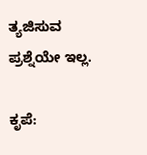ತ್ಯಜಿಸುವ ಪ್ರಶ್ನೆಯೇ ಇಲ್ಲ.

ಕೃಪೆ: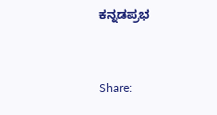ಕನ್ನಡಪ್ರಭ


Share: